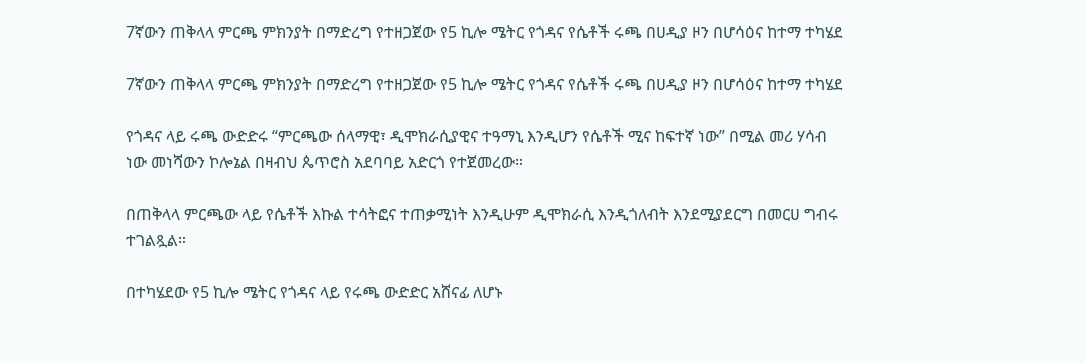7ኛውን ጠቅላላ ምርጫ ምክንያት በማድረግ የተዘጋጀው የ5 ኪሎ ሜትር የጎዳና የሴቶች ሩጫ በሀዲያ ዞን በሆሳዕና ከተማ ተካሄደ

7ኛውን ጠቅላላ ምርጫ ምክንያት በማድረግ የተዘጋጀው የ5 ኪሎ ሜትር የጎዳና የሴቶች ሩጫ በሀዲያ ዞን በሆሳዕና ከተማ ተካሄደ

የጎዳና ላይ ሩጫ ውድድሩ “ምርጫው ሰላማዊ፣ ዲሞክራሲያዊና ተዓማኒ እንዲሆን የሴቶች ሚና ከፍተኛ ነው” በሚል መሪ ሃሳብ ነው መነሻውን ኮሎኔል በዛብህ ጴጥሮስ አደባባይ አድርጎ የተጀመረው።

በጠቅላላ ምርጫው ላይ የሴቶች እኩል ተሳትፎና ተጠቃሚነት እንዲሁም ዲሞክራሲ እንዲጎለብት እንደሚያደርግ በመርሀ ግብሩ ተገልጿል።

በተካሄደው የ5 ኪሎ ሜትር የጎዳና ላይ የሩጫ ውድድር አሸናፊ ለሆኑ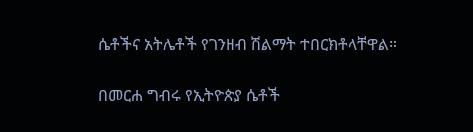ሴቶችና አትሌቶች የገንዘብ ሽልማት ተበርክቶላቸዋል።

በመርሐ ግብሩ የኢትዮጵያ ሴቶች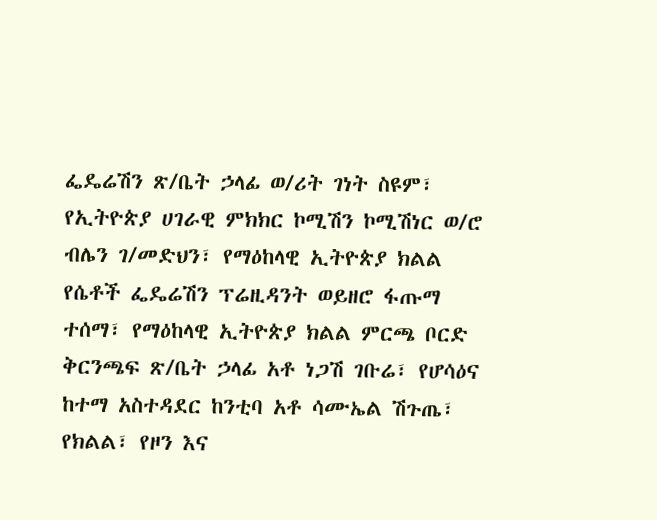ፌዴሬሽን ጽ/ቤት ኃላፊ ወ/ሪት ገነት ስዩም፣ የኢትዮጵያ ሀገራዊ ምክክር ኮሚሽን ኮሚሽነር ወ/ሮ ብሌን ገ/መድህን፣ የማዕከላዊ ኢትዮጵያ ክልል የሴቶች ፌዴሬሽን ፕሬዚዳንት ወይዘሮ ፋጡማ ተሰማ፣ የማዕከላዊ ኢትዮጵያ ክልል ምርጫ ቦርድ ቅርንጫፍ ጽ/ቤት ኃላፊ አቶ ነጋሽ ገቡሬ፣ የሆሳዕና ከተማ አስተዳደር ከንቲባ አቶ ሳሙኤል ሽጉጤ፣ የክልል፣ የዞን እና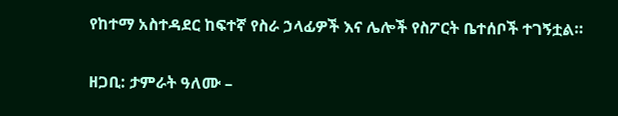የከተማ አስተዳደር ከፍተኛ የስራ ኃላፊዎች እና ሌሎች የስፖርት ቤተሰቦች ተገኝቷል።

ዘጋቢ: ታምራት ዓለሙ –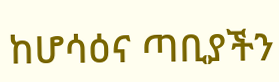ከሆሳዕና ጣቢያችን